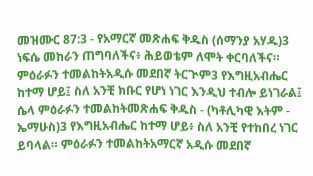መዝሙር 87:3 - የአማርኛ መጽሐፍ ቅዱስ (ሰማንያ አሃዱ)3 ነፍሴ መከራን ጠግባለችና፥ ሕይወቴም ለሞት ቀርባለችና። ምዕራፉን ተመልከትአዲሱ መደበኛ ትርጒም3 የእግዚአብሔር ከተማ ሆይ፤ ስለ አንቺ ክቡር የሆነ ነገር እንዲህ ተብሎ ይነገራል፤ ሴላ ምዕራፉን ተመልከትመጽሐፍ ቅዱስ - (ካቶሊካዊ እትም - ኤማሁስ)3 የእግዚአብሔር ከተማ ሆይ፥ ስለ አንቺ የተከበረ ነገር ይባላል። ምዕራፉን ተመልከትአማርኛ አዲሱ መደበኛ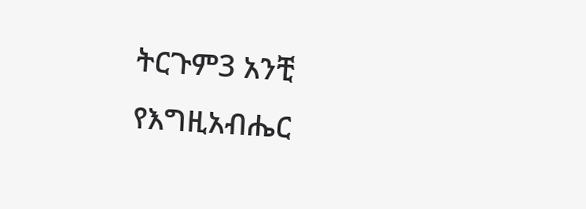ትርጉም3 አንቺ የእግዚአብሔር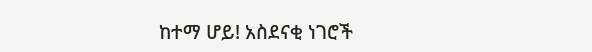ከተማ ሆይ! አስደናቂ ነገሮች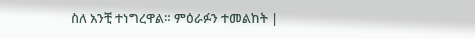ስለ አንቺ ተነግረዋል። ምዕራፉን ተመልከት |